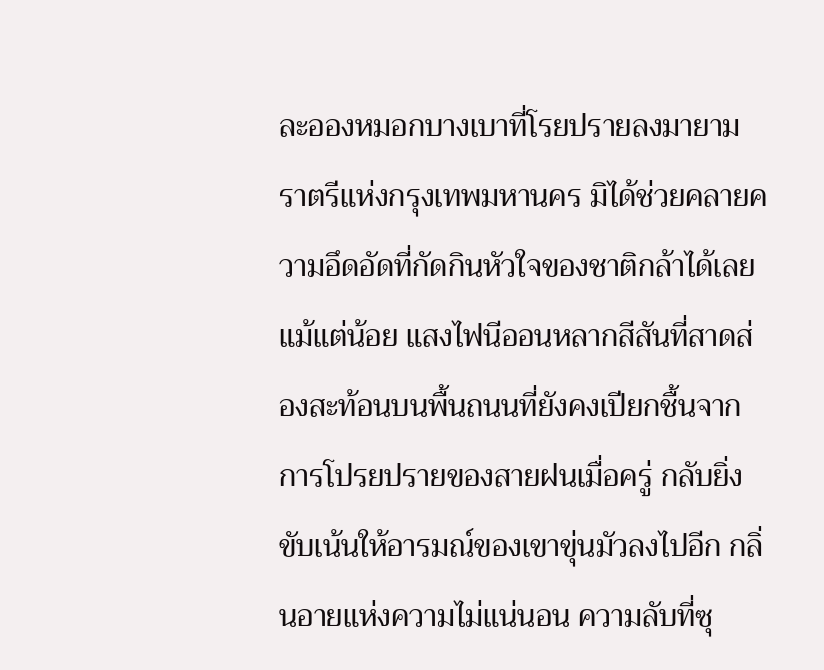ละอองหมอกบางเบาที่โรยปรายลงมายามราตรีแห่งกรุงเทพมหานคร มิได้ช่วยคลายความอึดอัดที่กัดกินหัวใจของชาติกล้าได้เลยแม้แต่น้อย แสงไฟนีออนหลากสีสันที่สาดส่องสะท้อนบนพื้นถนนที่ยังคงเปียกชื้นจากการโปรยปรายของสายฝนเมื่อครู่ กลับยิ่งขับเน้นให้อารมณ์ของเขาขุ่นมัวลงไปอีก กลิ่นอายแห่งความไม่แน่นอน ความลับที่ซุ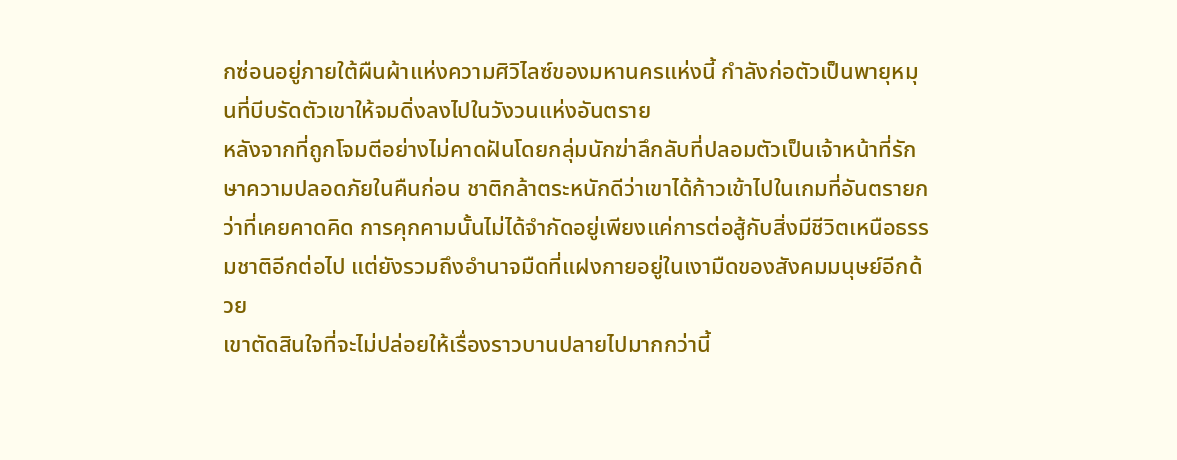กซ่อนอยู่ภายใต้ผืนผ้าแห่งความศิวิไลซ์ของมหานครแห่งนี้ กำลังก่อตัวเป็นพายุหมุนที่บีบรัดตัวเขาให้จมดิ่งลงไปในวังวนแห่งอันตราย
หลังจากที่ถูกโจมตีอย่างไม่คาดฝันโดยกลุ่มนักฆ่าลึกลับที่ปลอมตัวเป็นเจ้าหน้าที่รักษาความปลอดภัยในคืนก่อน ชาติกล้าตระหนักดีว่าเขาได้ก้าวเข้าไปในเกมที่อันตรายกว่าที่เคยคาดคิด การคุกคามนั้นไม่ได้จำกัดอยู่เพียงแค่การต่อสู้กับสิ่งมีชีวิตเหนือธรรมชาติอีกต่อไป แต่ยังรวมถึงอำนาจมืดที่แฝงกายอยู่ในเงามืดของสังคมมนุษย์อีกด้วย
เขาตัดสินใจที่จะไม่ปล่อยให้เรื่องราวบานปลายไปมากกว่านี้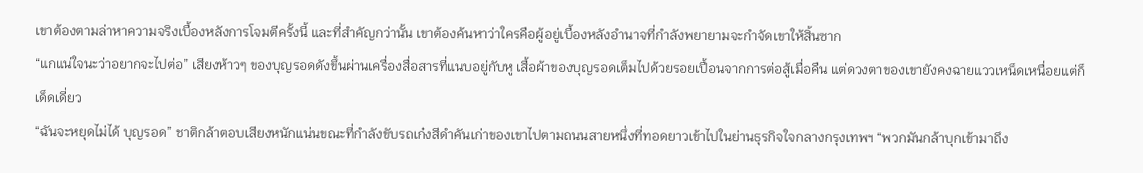เขาต้องตามล่าหาความจริงเบื้องหลังการโจมตีครั้งนี้ และที่สำคัญกว่านั้น เขาต้องค้นหาว่าใครคือผู้อยู่เบื้องหลังอำนาจที่กำลังพยายามจะกำจัดเขาให้สิ้นซาก
“แกแน่ใจนะว่าอยากจะไปต่อ” เสียงห้าวๆ ของบุญรอดดังขึ้นผ่านเครื่องสื่อสารที่แนบอยู่กับหู เสื้อผ้าของบุญรอดเต็มไปด้วยรอยเปื้อนจากการต่อสู้เมื่อคืน แต่ดวงตาของเขายังคงฉายแววเหน็ดเหนื่อยแต่ก็เด็ดเดี่ยว
“ฉันจะหยุดไม่ได้ บุญรอด” ชาติกล้าตอบเสียงหนักแน่นขณะที่กำลังขับรถเก๋งสีดำคันเก่าของเขาไปตามถนนสายหนึ่งที่ทอดยาวเข้าไปในย่านธุรกิจใจกลางกรุงเทพฯ “พวกมันกล้าบุกเข้ามาถึง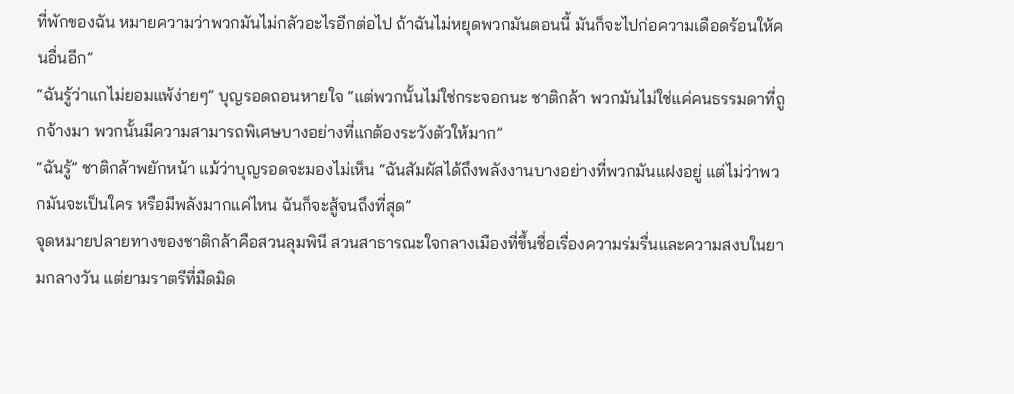ที่พักของฉัน หมายความว่าพวกมันไม่กลัวอะไรอีกต่อไป ถ้าฉันไม่หยุดพวกมันตอนนี้ มันก็จะไปก่อความเดือดร้อนให้คนอื่นอีก”
“ฉันรู้ว่าแกไม่ยอมแพ้ง่ายๆ” บุญรอดถอนหายใจ “แต่พวกนั้นไม่ใช่กระจอกนะ ชาติกล้า พวกมันไม่ใช่แค่คนธรรมดาที่ถูกจ้างมา พวกนั้นมีความสามารถพิเศษบางอย่างที่แกต้องระวังตัวให้มาก”
“ฉันรู้” ชาติกล้าพยักหน้า แม้ว่าบุญรอดจะมองไม่เห็น “ฉันสัมผัสได้ถึงพลังงานบางอย่างที่พวกมันแฝงอยู่ แต่ไม่ว่าพวกมันจะเป็นใคร หรือมีพลังมากแค่ไหน ฉันก็จะสู้จนถึงที่สุด”
จุดหมายปลายทางของชาติกล้าคือสวนลุมพินี สวนสาธารณะใจกลางเมืองที่ขึ้นชื่อเรื่องความร่มรื่นและความสงบในยามกลางวัน แต่ยามราตรีที่มืดมิด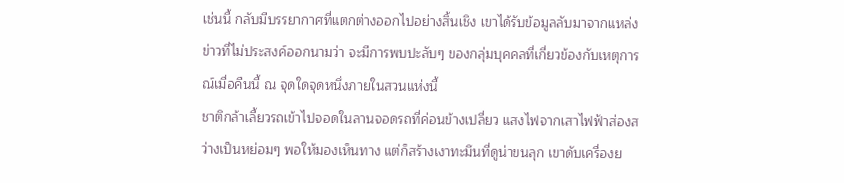เช่นนี้ กลับมีบรรยากาศที่แตกต่างออกไปอย่างสิ้นเชิง เขาได้รับข้อมูลลับมาจากแหล่งข่าวที่ไม่ประสงค์ออกนามว่า จะมีการพบปะลับๆ ของกลุ่มบุคคลที่เกี่ยวข้องกับเหตุการณ์เมื่อคืนนี้ ณ จุดใดจุดหนึ่งภายในสวนแห่งนี้
ชาติกล้าเลี้ยวรถเข้าไปจอดในลานจอดรถที่ค่อนข้างเปลี่ยว แสงไฟจากเสาไฟฟ้าส่องสว่างเป็นหย่อมๆ พอให้มองเห็นทาง แต่ก็สร้างเงาทะมึนที่ดูน่าขนลุก เขาดับเครื่องย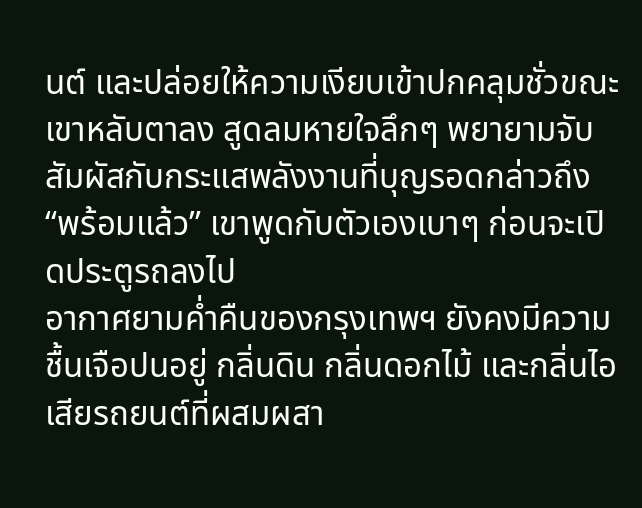นต์ และปล่อยให้ความเงียบเข้าปกคลุมชั่วขณะ เขาหลับตาลง สูดลมหายใจลึกๆ พยายามจับสัมผัสกับกระแสพลังงานที่บุญรอดกล่าวถึง
“พร้อมแล้ว” เขาพูดกับตัวเองเบาๆ ก่อนจะเปิดประตูรถลงไป
อากาศยามค่ำคืนของกรุงเทพฯ ยังคงมีความชื้นเจือปนอยู่ กลิ่นดิน กลิ่นดอกไม้ และกลิ่นไอเสียรถยนต์ที่ผสมผสา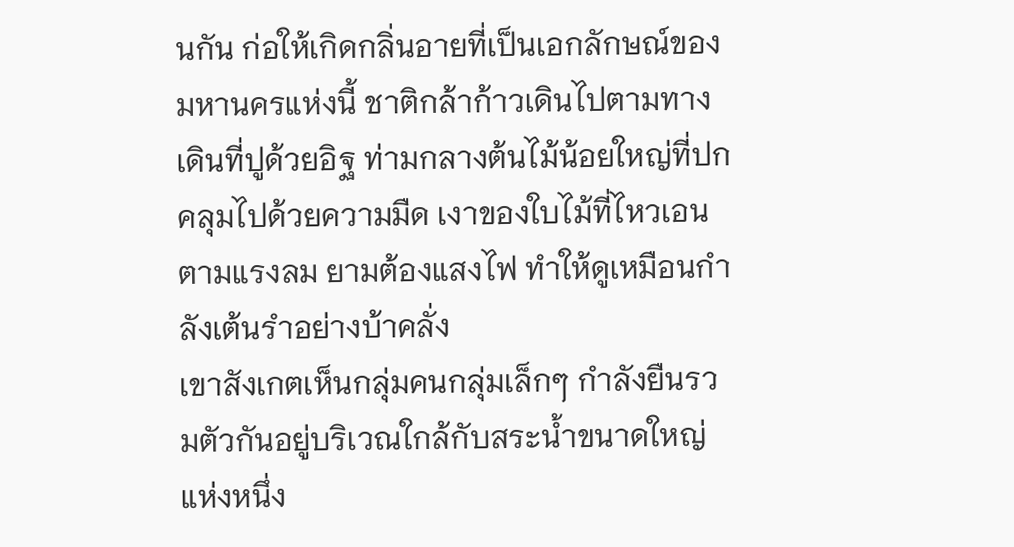นกัน ก่อให้เกิดกลิ่นอายที่เป็นเอกลักษณ์ของมหานครแห่งนี้ ชาติกล้าก้าวเดินไปตามทางเดินที่ปูด้วยอิฐ ท่ามกลางต้นไม้น้อยใหญ่ที่ปกคลุมไปด้วยความมืด เงาของใบไม้ที่ไหวเอนตามแรงลม ยามต้องแสงไฟ ทำให้ดูเหมือนกำลังเต้นรำอย่างบ้าคลั่ง
เขาสังเกตเห็นกลุ่มคนกลุ่มเล็กๆ กำลังยืนรวมตัวกันอยู่บริเวณใกล้กับสระน้ำขนาดใหญ่แห่งหนึ่ง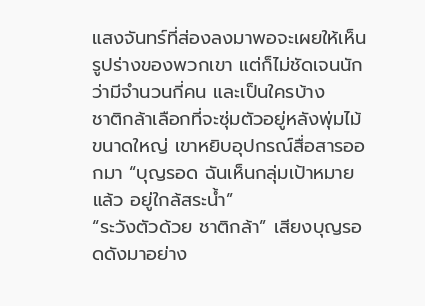แสงจันทร์ที่ส่องลงมาพอจะเผยให้เห็นรูปร่างของพวกเขา แต่ก็ไม่ชัดเจนนักว่ามีจำนวนกี่คน และเป็นใครบ้าง
ชาติกล้าเลือกที่จะซุ่มตัวอยู่หลังพุ่มไม้ขนาดใหญ่ เขาหยิบอุปกรณ์สื่อสารออกมา “บุญรอด ฉันเห็นกลุ่มเป้าหมายแล้ว อยู่ใกล้สระน้ำ”
“ระวังตัวด้วย ชาติกล้า” เสียงบุญรอดดังมาอย่าง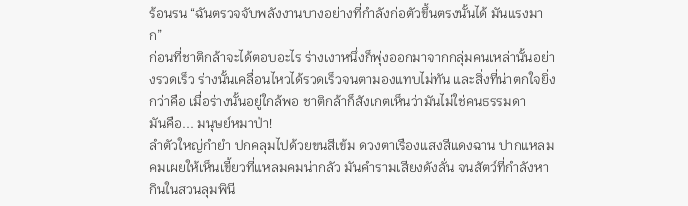ร้อนรน “ฉันตรวจจับพลังงานบางอย่างที่กำลังก่อตัวขึ้นตรงนั้นได้ มันแรงมาก”
ก่อนที่ชาติกล้าจะได้ตอบอะไร ร่างเงาหนึ่งก็พุ่งออกมาจากกลุ่มคนเหล่านั้นอย่างรวดเร็ว ร่างนั้นเคลื่อนไหวได้รวดเร็วจนตามองแทบไม่ทัน และสิ่งที่น่าตกใจยิ่งกว่าคือ เมื่อร่างนั้นอยู่ใกล้พอ ชาติกล้าก็สังเกตเห็นว่ามันไม่ใช่คนธรรมดา
มันคือ... มนุษย์หมาป่า!
ลำตัวใหญ่กำยำ ปกคลุมไปด้วยขนสีเข้ม ดวงตาเรืองแสงสีแดงฉาน ปากแหลมคมเผยให้เห็นเขี้ยวที่แหลมคมน่ากลัว มันคำรามเสียงดังลั่น จนสัตว์ที่กำลังหากินในสวนลุมพินี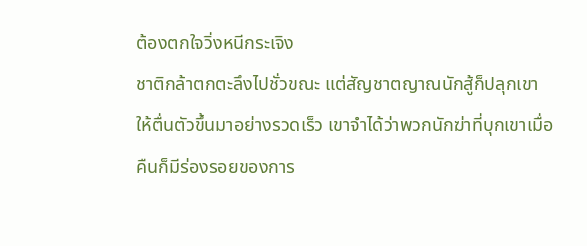ต้องตกใจวิ่งหนีกระเจิง
ชาติกล้าตกตะลึงไปชั่วขณะ แต่สัญชาตญาณนักสู้ก็ปลุกเขาให้ตื่นตัวขึ้นมาอย่างรวดเร็ว เขาจำได้ว่าพวกนักฆ่าที่บุกเขาเมื่อคืนก็มีร่องรอยของการ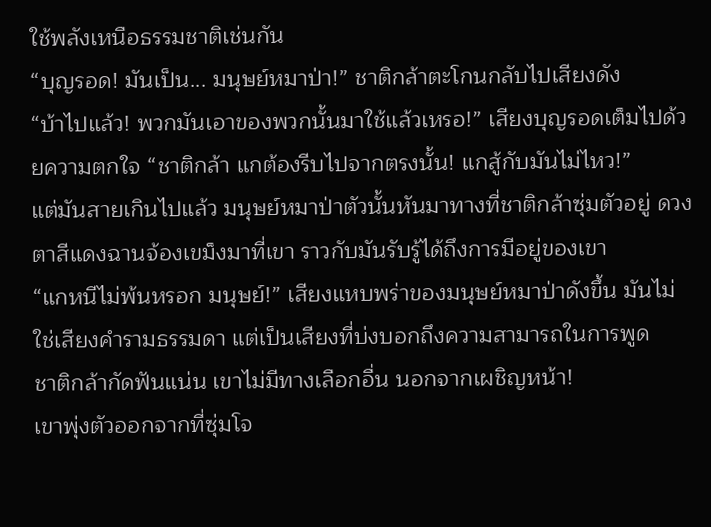ใช้พลังเหนือธรรมชาติเช่นกัน
“บุญรอด! มันเป็น... มนุษย์หมาป่า!” ชาติกล้าตะโกนกลับไปเสียงดัง
“บ้าไปแล้ว! พวกมันเอาของพวกนั้นมาใช้แล้วเหรอ!” เสียงบุญรอดเต็มไปด้วยความตกใจ “ชาติกล้า แกต้องรีบไปจากตรงนั้น! แกสู้กับมันไม่ไหว!”
แต่มันสายเกินไปแล้ว มนุษย์หมาป่าตัวนั้นหันมาทางที่ชาติกล้าซุ่มตัวอยู่ ดวงตาสีแดงฉานจ้องเขม็งมาที่เขา ราวกับมันรับรู้ได้ถึงการมีอยู่ของเขา
“แกหนีไม่พ้นหรอก มนุษย์!” เสียงแหบพร่าของมนุษย์หมาป่าดังขึ้น มันไม่ใช่เสียงคำรามธรรมดา แต่เป็นเสียงที่บ่งบอกถึงความสามารถในการพูด
ชาติกล้ากัดฟันแน่น เขาไม่มีทางเลือกอื่น นอกจากเผชิญหน้า!
เขาพุ่งตัวออกจากที่ซุ่มโจ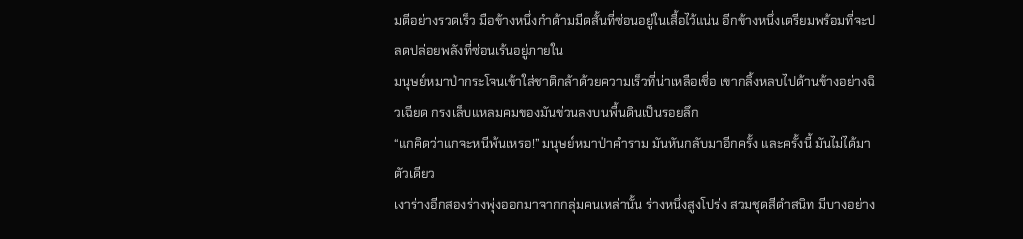มตีอย่างรวดเร็ว มือข้างหนึ่งกำด้ามมีดสั้นที่ซ่อนอยู่ในเสื้อไว้แน่น อีกข้างหนึ่งเตรียมพร้อมที่จะปลดปล่อยพลังที่ซ่อนเร้นอยู่ภายใน
มนุษย์หมาป่ากระโจนเข้าใส่ชาติกล้าด้วยความเร็วที่น่าเหลือเชื่อ เขากลิ้งหลบไปด้านข้างอย่างฉิวเฉียด กรงเล็บแหลมคมของมันข่วนลงบนพื้นดินเป็นรอยลึก
“แกคิดว่าแกจะหนีพ้นเหรอ!” มนุษย์หมาป่าคำราม มันหันกลับมาอีกครั้ง และครั้งนี้ มันไม่ได้มาตัวเดียว
เงาร่างอีกสองร่างพุ่งออกมาจากกลุ่มคนเหล่านั้น ร่างหนึ่งสูงโปร่ง สวมชุดสีดำสนิท มีบางอย่าง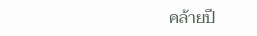คล้ายปี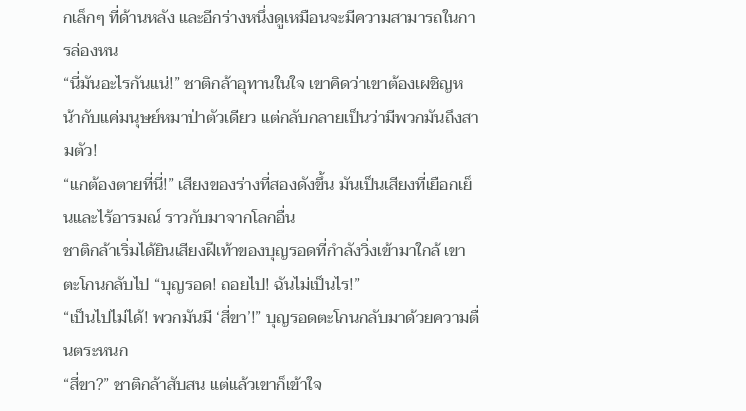กเล็กๆ ที่ด้านหลัง และอีกร่างหนึ่งดูเหมือนจะมีความสามารถในการล่องหน
“นี่มันอะไรกันแน่!” ชาติกล้าอุทานในใจ เขาคิดว่าเขาต้องเผชิญหน้ากับแค่มนุษย์หมาป่าตัวเดียว แต่กลับกลายเป็นว่ามีพวกมันถึงสามตัว!
“แกต้องตายที่นี่!” เสียงของร่างที่สองดังขึ้น มันเป็นเสียงที่เยือกเย็นและไร้อารมณ์ ราวกับมาจากโลกอื่น
ชาติกล้าเริ่มได้ยินเสียงฝีเท้าของบุญรอดที่กำลังวิ่งเข้ามาใกล้ เขาตะโกนกลับไป “บุญรอด! ถอยไป! ฉันไม่เป็นไร!”
“เป็นไปไม่ได้! พวกมันมี ‘สี่ขา’!” บุญรอดตะโกนกลับมาด้วยความตื่นตระหนก
“สี่ขา?” ชาติกล้าสับสน แต่แล้วเขาก็เข้าใจ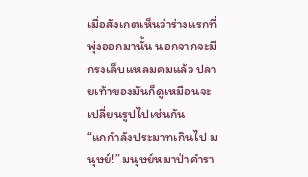เมื่อสังเกตเห็นว่าร่างแรกที่พุ่งออกมานั้น นอกจากจะมีกรงเล็บแหลมคมแล้ว ปลายเท้าของมันก็ดูเหมือนจะเปลี่ยนรูปไปเช่นกัน
“แกกำลังประมาทเกินไป มนุษย์!” มนุษย์หมาป่าคำรา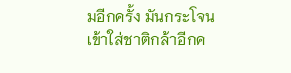มอีกครั้ง มันกระโจนเข้าใส่ชาติกล้าอีกค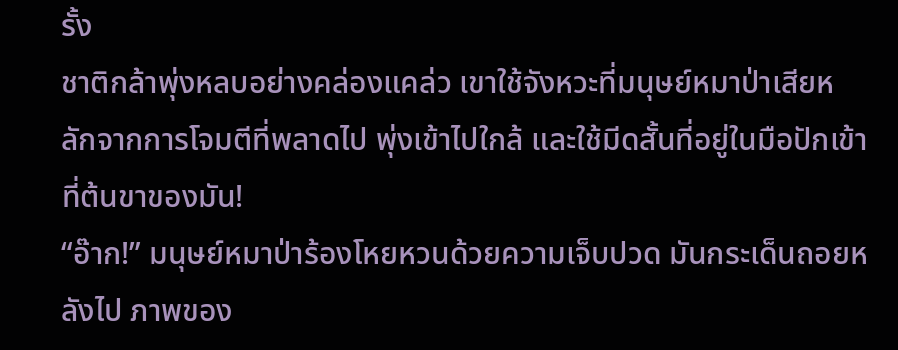รั้ง
ชาติกล้าพุ่งหลบอย่างคล่องแคล่ว เขาใช้จังหวะที่มนุษย์หมาป่าเสียหลักจากการโจมตีที่พลาดไป พุ่งเข้าไปใกล้ และใช้มีดสั้นที่อยู่ในมือปักเข้าที่ต้นขาของมัน!
“อ๊าก!” มนุษย์หมาป่าร้องโหยหวนด้วยความเจ็บปวด มันกระเด็นถอยหลังไป ภาพของ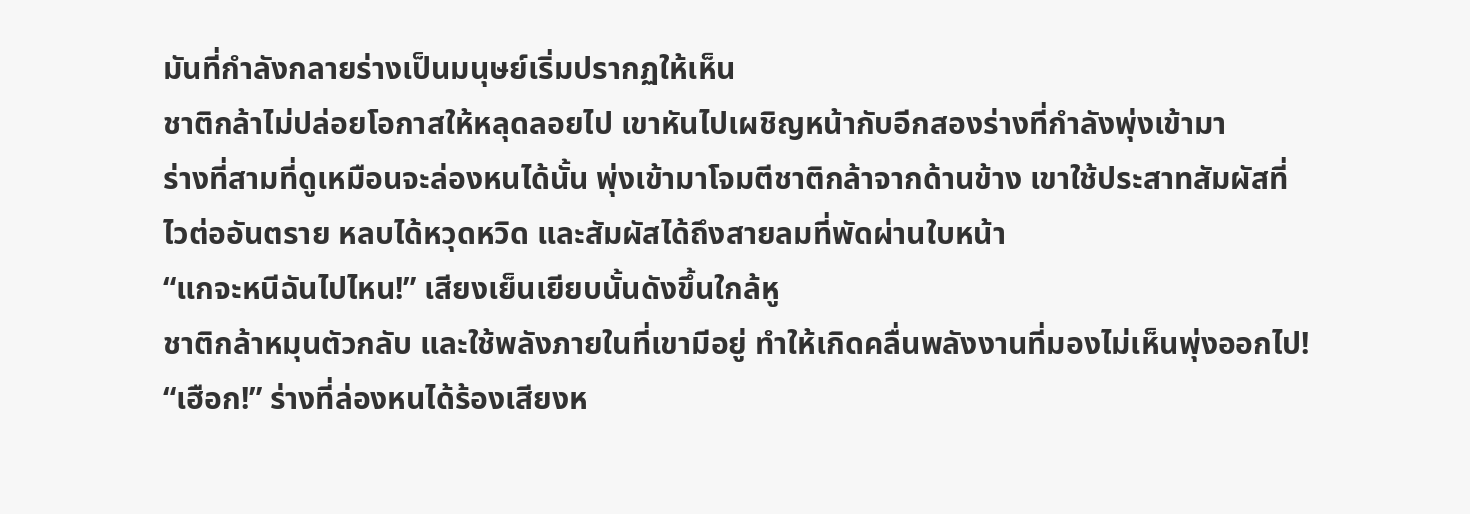มันที่กำลังกลายร่างเป็นมนุษย์เริ่มปรากฏให้เห็น
ชาติกล้าไม่ปล่อยโอกาสให้หลุดลอยไป เขาหันไปเผชิญหน้ากับอีกสองร่างที่กำลังพุ่งเข้ามา
ร่างที่สามที่ดูเหมือนจะล่องหนได้นั้น พุ่งเข้ามาโจมตีชาติกล้าจากด้านข้าง เขาใช้ประสาทสัมผัสที่ไวต่ออันตราย หลบได้หวุดหวิด และสัมผัสได้ถึงสายลมที่พัดผ่านใบหน้า
“แกจะหนีฉันไปไหน!” เสียงเย็นเยียบนั้นดังขึ้นใกล้หู
ชาติกล้าหมุนตัวกลับ และใช้พลังภายในที่เขามีอยู่ ทำให้เกิดคลื่นพลังงานที่มองไม่เห็นพุ่งออกไป!
“เฮือก!” ร่างที่ล่องหนได้ร้องเสียงห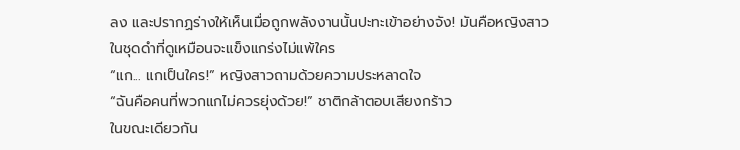ลง และปรากฏร่างให้เห็นเมื่อถูกพลังงานนั้นปะทะเข้าอย่างจัง! มันคือหญิงสาวในชุดดำที่ดูเหมือนจะแข็งแกร่งไม่แพ้ใคร
“แก... แกเป็นใคร!” หญิงสาวถามด้วยความประหลาดใจ
“ฉันคือคนที่พวกแกไม่ควรยุ่งด้วย!” ชาติกล้าตอบเสียงกร้าว
ในขณะเดียวกัน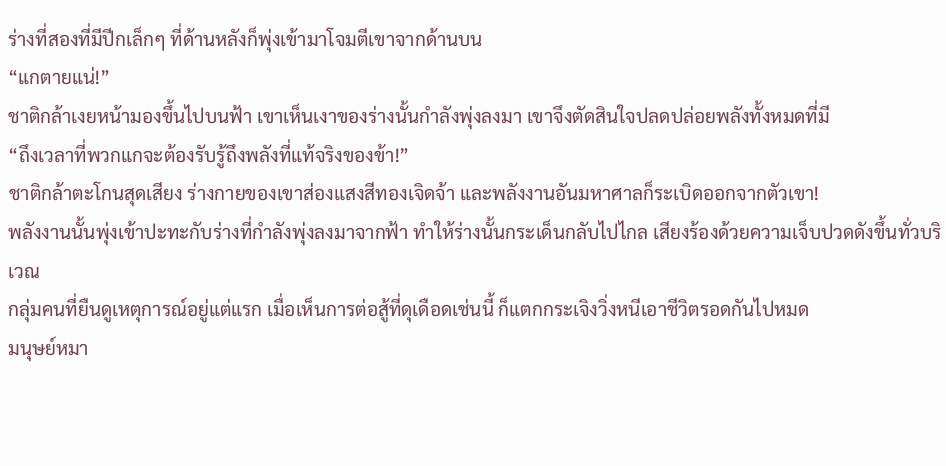ร่างที่สองที่มีปีกเล็กๆ ที่ด้านหลังก็พุ่งเข้ามาโจมตีเขาจากด้านบน
“แกตายแน่!”
ชาติกล้าเงยหน้ามองขึ้นไปบนฟ้า เขาเห็นเงาของร่างนั้นกำลังพุ่งลงมา เขาจึงตัดสินใจปลดปล่อยพลังทั้งหมดที่มี
“ถึงเวลาที่พวกแกจะต้องรับรู้ถึงพลังที่แท้จริงของข้า!”
ชาติกล้าตะโกนสุดเสียง ร่างกายของเขาส่องแสงสีทองเจิดจ้า และพลังงานอันมหาศาลก็ระเบิดออกจากตัวเขา!
พลังงานนั้นพุ่งเข้าปะทะกับร่างที่กำลังพุ่งลงมาจากฟ้า ทำให้ร่างนั้นกระเด็นกลับไปไกล เสียงร้องด้วยความเจ็บปวดดังขึ้นทั่วบริเวณ
กลุ่มคนที่ยืนดูเหตุการณ์อยู่แต่แรก เมื่อเห็นการต่อสู้ที่ดุเดือดเช่นนี้ ก็แตกกระเจิงวิ่งหนีเอาชีวิตรอดกันไปหมด
มนุษย์หมา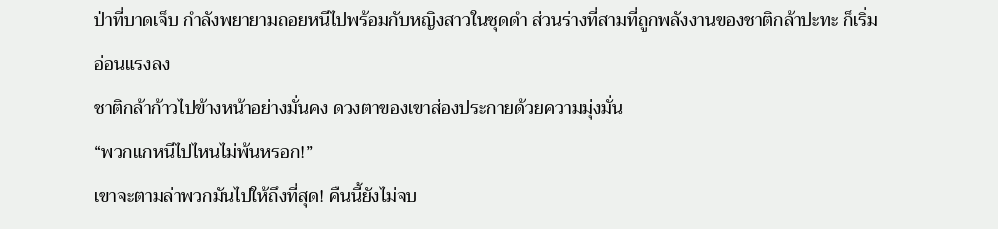ป่าที่บาดเจ็บ กำลังพยายามถอยหนีไปพร้อมกับหญิงสาวในชุดดำ ส่วนร่างที่สามที่ถูกพลังงานของชาติกล้าปะทะ ก็เริ่มอ่อนแรงลง
ชาติกล้าก้าวไปข้างหน้าอย่างมั่นคง ดวงตาของเขาส่องประกายด้วยความมุ่งมั่น
“พวกแกหนีไปไหนไม่พ้นหรอก!”
เขาจะตามล่าพวกมันไปให้ถึงที่สุด! คืนนี้ยังไม่จบ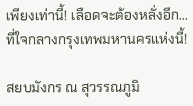เพียงเท่านี้! เลือดจะต้องหลั่งอีก... ที่ใจกลางกรุงเทพมหานครแห่งนี้!

สยบมังกร ณ สุวรรณภูมิ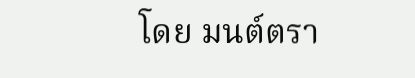โดย มนต์ตรา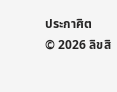ประกาศิต
© 2026 ลิขสิ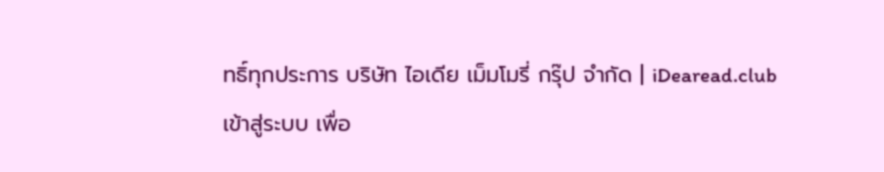ทธิ์ทุกประการ บริษัท ไอเดีย เม็มโมรี่ กรุ๊ป จำกัด | iDearead.club
เข้าสู่ระบบ เพื่อ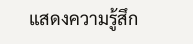แสดงความรู้สึก